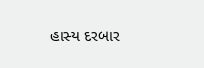હાસ્ય દરબાર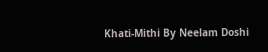Khati-Mithi By Neelam Doshi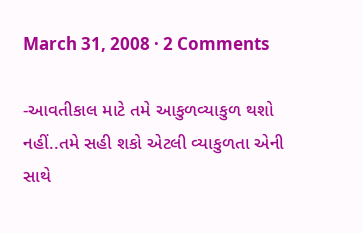March 31, 2008 · 2 Comments

-આવતીકાલ માટે તમે આકુળવ્યાકુળ થશો નહીં..તમે સહી શકો એટલી વ્યાકુળતા એની સાથે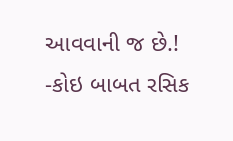આવવાની જ છે.!
-કોઇ બાબત રસિક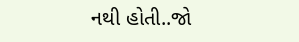નથી હોતી..જો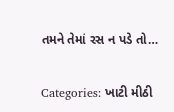તમને તેમાં રસ ન પડે તો…

Categories: ખાટી મીઠી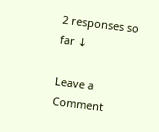2 responses so far ↓

Leave a Comment